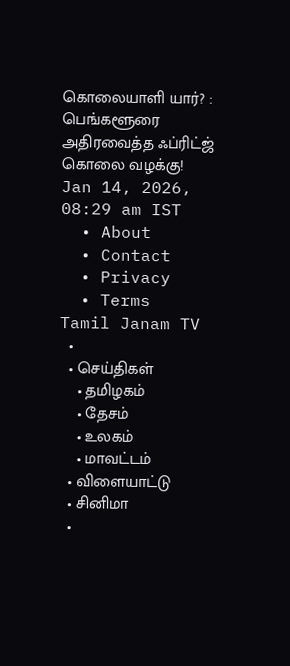கொலையாளி யார்? : பெங்களூரை அதிரவைத்த ஃப்ரிட்ஜ் கொலை வழக்கு!
Jan 14, 2026, 08:29 am IST
  • About
  • Contact
  • Privacy
  • Terms
Tamil Janam TV
  •
  • செய்திகள்
    • தமிழகம்
    • தேசம்
    • உலகம்
    • மாவட்டம்
  • விளையாட்டு
  • சினிமா
  •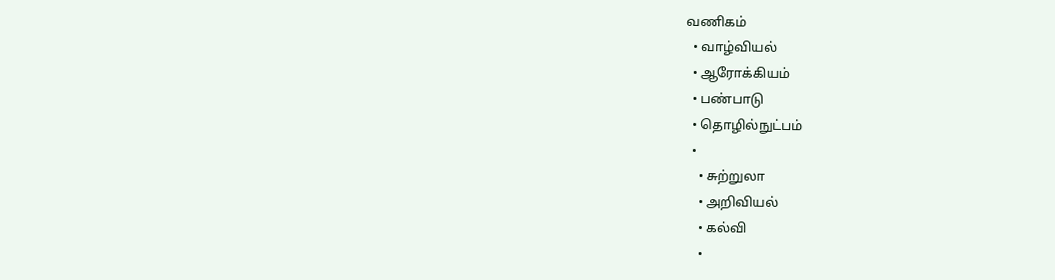வணிகம்
  • வாழ்வியல்
  • ஆரோக்கியம்
  • பண்பாடு
  • தொழில்நுட்பம்
  •
    • சுற்றுலா
    • அறிவியல்
    • கல்வி
    •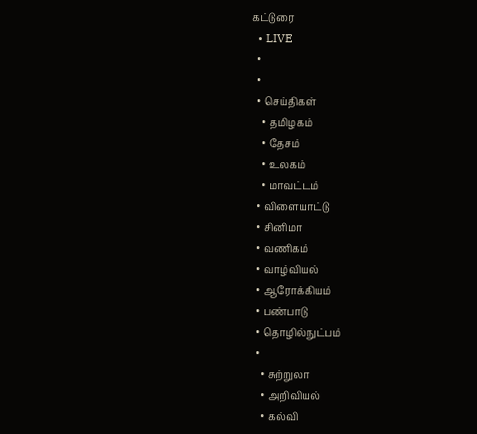கட்டுரை
  • LIVE
  •
  •
  • செய்திகள்
    • தமிழகம்
    • தேசம்
    • உலகம்
    • மாவட்டம்
  • விளையாட்டு
  • சினிமா
  • வணிகம்
  • வாழ்வியல்
  • ஆரோக்கியம்
  • பண்பாடு
  • தொழில்நுட்பம்
  •
    • சுற்றுலா
    • அறிவியல்
    • கல்வி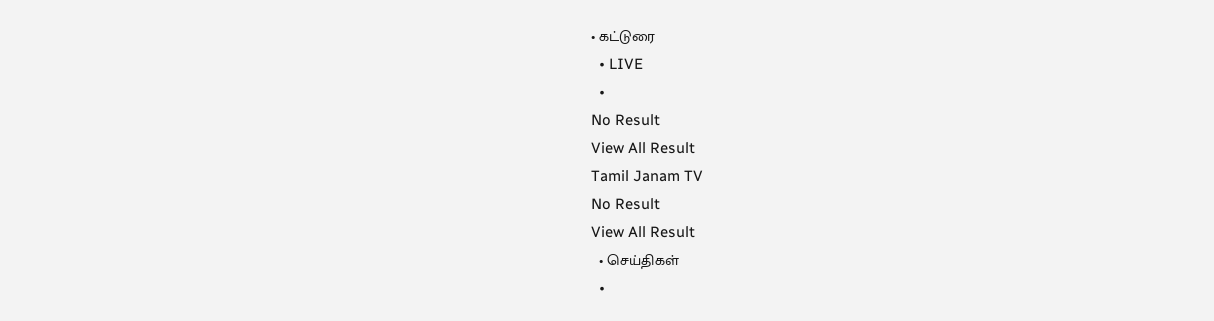• கட்டுரை
  • LIVE
  •
No Result
View All Result
Tamil Janam TV
No Result
View All Result
  • செய்திகள்
  •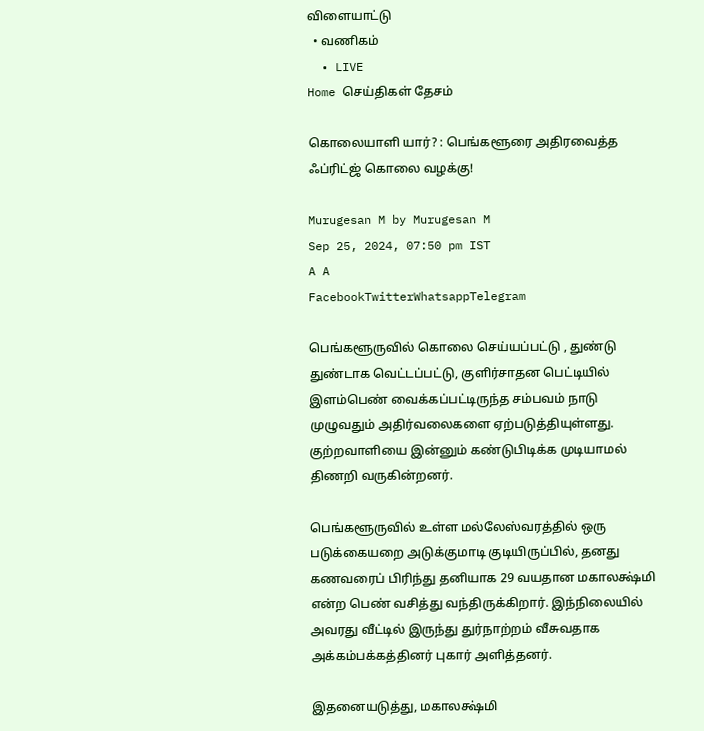விளையாட்டு
  • வணிகம்
  • LIVE
Home செய்திகள் தேசம்

கொலையாளி யார்? : பெங்களூரை அதிரவைத்த ஃப்ரிட்ஜ் கொலை வழக்கு!

Murugesan M by Murugesan M
Sep 25, 2024, 07:50 pm IST
A A
FacebookTwitterWhatsappTelegram

பெங்களூருவில் கொலை செய்யப்பட்டு , துண்டு துண்டாக வெட்டப்பட்டு, குளிர்சாதன பெட்டியில் இளம்பெண் வைக்கப்பட்டிருந்த சம்பவம் நாடு முழுவதும் அதிர்வலைகளை ஏற்படுத்தியுள்ளது. குற்றவாளியை இன்னும் கண்டுபிடிக்க முடியாமல் திணறி வருகின்றனர்.

பெங்களூருவில் உள்ள மல்லேஸ்வரத்தில் ஒரு படுக்கையறை அடுக்குமாடி குடியிருப்பில், தனது கணவரைப் பிரிந்து தனியாக 29 வயதான மகாலக்ஷ்மி என்ற பெண் வசித்து வந்திருக்கிறார். இந்நிலையில் அவரது வீட்டில் இருந்து துர்நாற்றம் வீசுவதாக அக்கம்பக்கத்தினர் புகார் அளித்தனர்.

இதனையடுத்து, மகாலக்ஷ்மி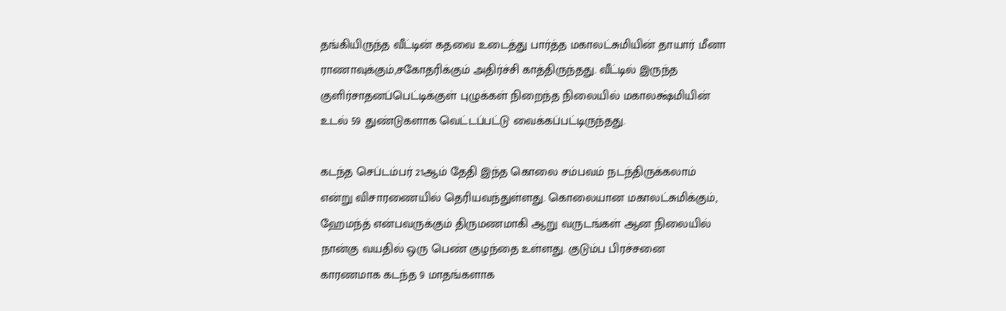தங்கியிருந்த வீட்டின் கதவை உடைத்து பார்த்த மகாலட்சுமியின் தாயார் மீனா ராணாவுக்கும்,சகோதரிக்கும் அதிர்ச்சி காத்திருந்தது. வீட்டில் இருந்த குளிர்சாதனப்பெட்டிக்குள் புழுக்கள் நிறைந்த நிலையில் மகாலக்ஷ்மியின் உடல் 59 துண்டுகளாக வெட்டப்பட்டு வைக்கப்பட்டிருந்தது.

கடந்த செப்டம்பர் 21ஆம் தேதி இந்த கொலை சம்பவம் நடந்திருக்கலாம் என்று விசாரணையில் தெரியவந்துள்ளது. கொலையான மகாலட்சுமிக்கும், ஹேமந்த் என்பவருக்கும் திருமணமாகி ஆறு வருடங்கள் ஆன நிலையில் நான்கு வயதில் ஒரு பெண் குழந்தை உள்ளது. குடும்ப பிரச்சனை காரணமாக கடந்த 9 மாதங்களாக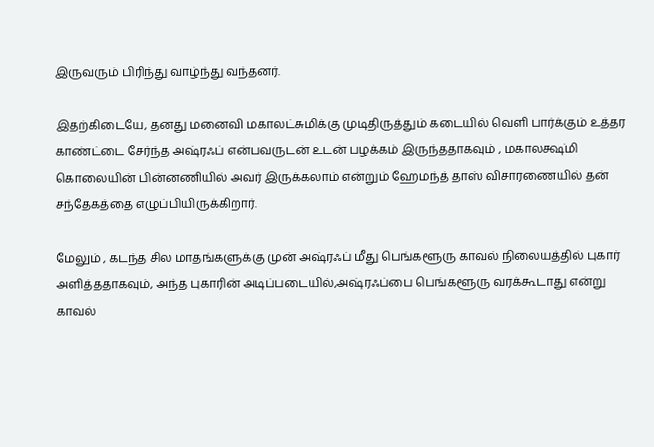இருவரும் பிரிந்து வாழ்ந்து வந்தனர்.

இதற்கிடையே, தனது மனைவி மகாலட்சுமிக்கு முடிதிருத்தும் கடையில் வெளி பார்க்கும் உத்தர காண்ட்டை சேர்ந்த அஷ்ரஃப் என்பவருடன் உடன் பழக்கம் இருந்ததாகவும் , மகாலக்ஷ்மி கொலையின் பின்னணியில் அவர் இருக்கலாம் என்றும் ஹேமந்த் தாஸ் விசாரணையில் தன் சந்தேகத்தை எழுப்பியிருக்கிறார்.

மேலும் , கடந்த சில மாதங்களுக்கு முன் அஷ்ரஃப் மீது பெங்களூரு காவல் நிலையத்தில் புகார் அளித்ததாகவும், அந்த புகாரின் அடிப்படையில்,அஷ்ரஃப்பை பெங்களூரு வரக்கூடாது என்று காவல்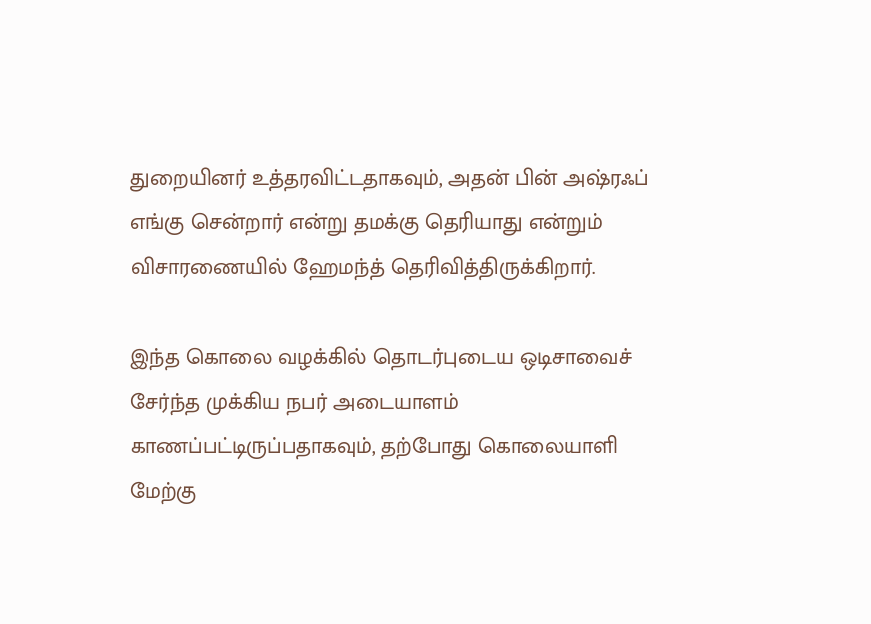துறையினர் உத்தரவிட்டதாகவும், அதன் பின் அஷ்ரஃப் எங்கு சென்றார் என்று தமக்கு தெரியாது என்றும் விசாரணையில் ஹேமந்த் தெரிவித்திருக்கிறார்.

இந்த கொலை வழக்கில் தொடர்புடைய ஒடிசாவைச் சேர்ந்த முக்கிய நபர் அடையாளம் காணப்பட்டிருப்பதாகவும், தற்போது கொலையாளி மேற்கு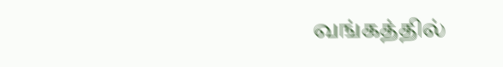வங்கத்தில்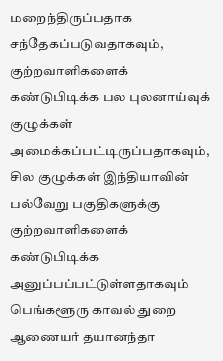மறைந்திருப்பதாக சந்தேகப்படுவதாகவும், குற்றவாளிகளைக் கண்டுபிடிக்க பல புலனாய்வுக் குழுக்கள் அமைக்கப்பட்டிருப்பதாகவும், சில குழுக்கள் இந்தியாவின் பல்வேறு பகுதிகளுக்கு குற்றவாளிகளைக் கண்டுபிடிக்க அனுப்பப்பட்டுள்ளதாகவும் பெங்களூரு காவல் துறை ஆணையர் தயானந்தா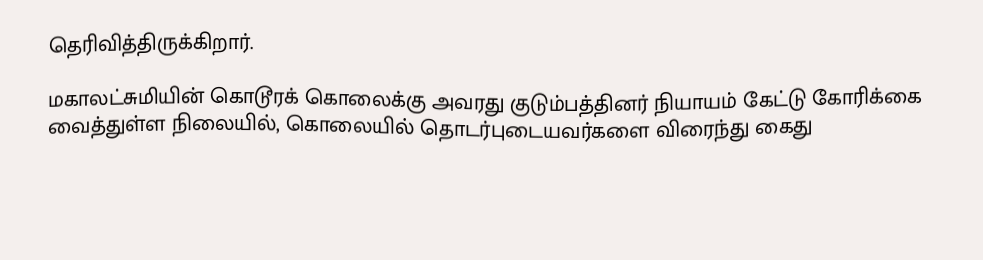தெரிவித்திருக்கிறார்.

மகாலட்சுமியின் கொடூரக் கொலைக்கு அவரது குடும்பத்தினர் நியாயம் கேட்டு கோரிக்கை வைத்துள்ள நிலையில், கொலையில் தொடர்புடையவர்களை விரைந்து கைது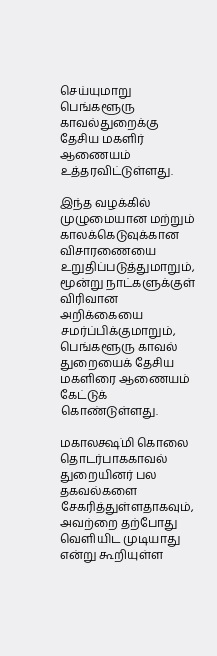செய்யுமாறு பெங்களூரு காவல்துறைக்கு தேசிய மகளிர் ஆணையம் உத்தரவிட்டுள்ளது.

இந்த வழக்கில் முழுமையான மற்றும் காலக்கெடுவுக்கான விசாரணையை உறுதிப்படுத்துமாறும், மூன்று நாட்களுக்குள் விரிவான அறிக்கையை சமர்ப்பிக்குமாறும், பெங்களூரு காவல் துறையைக் தேசிய மகளிரை ஆணையம் கேட்டுக் கொண்டுள்ளது.

மகாலக்ஷ்மி கொலை தொடர்பாககாவல் துறையினர் பல தகவல்களை சேகரித்துள்ளதாகவும், அவற்றை தற்போது வெளியிட முடியாது என்று கூறியுள்ள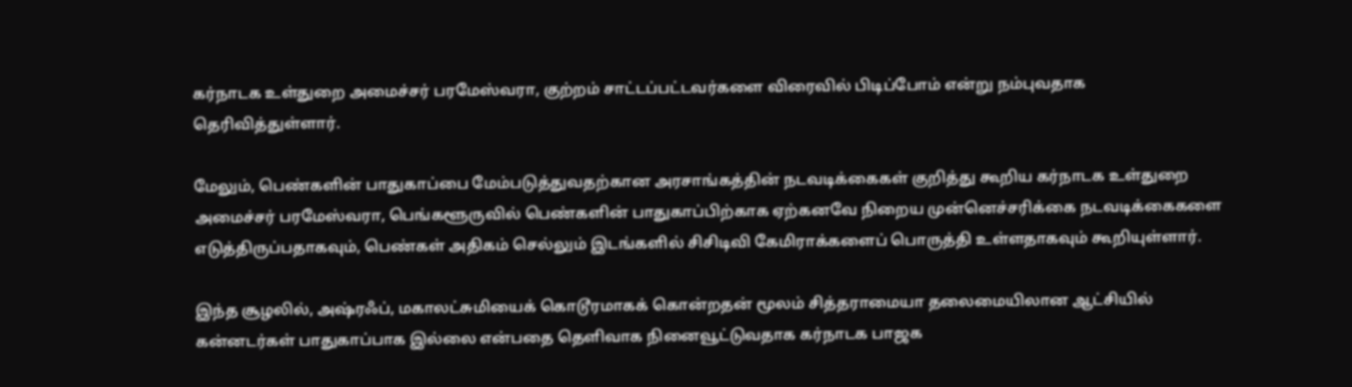கர்நாடக உள்துறை அமைச்சர் பரமேஸ்வரா, குற்றம் சாட்டப்பட்டவர்களை விரைவில் பிடிப்போம் என்று நம்புவதாக தெரிவித்துள்ளார்.

மேலும், பெண்களின் பாதுகாப்பை மேம்படுத்துவதற்கான அரசாங்கத்தின் நடவடிக்கைகள் குறித்து கூறிய கர்நாடக உள்துறை அமைச்சர் பரமேஸ்வரா, பெங்களூருவில் பெண்களின் பாதுகாப்பிற்காக ஏற்கனவே நிறைய முன்னெச்சரிக்கை நடவடிக்கைகளை எடுத்திருப்பதாகவும், பெண்கள் அதிகம் செல்லும் இடங்களில் சிசிடிவி கேமிராக்களைப் பொருத்தி உள்ளதாகவும் கூறியுள்ளார்.

இந்த சூழலில், அஷ்ரஃப், மகாலட்சுமியைக் கொடூரமாகக் கொன்றதன் மூலம் சித்தராமையா தலைமையிலான ஆட்சியில் கன்னடர்கள் பாதுகாப்பாக இல்லை என்பதை தெளிவாக நினைவூட்டுவதாக கர்நாடக பாஜக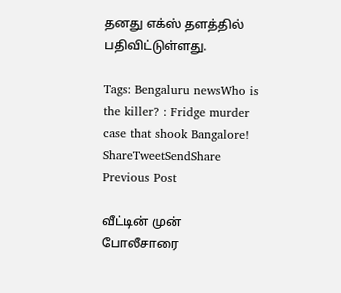தனது எக்ஸ் தளத்தில் பதிவிட்டுள்ளது.

Tags: Bengaluru newsWho is the killer? : Fridge murder case that shook Bangalore!
ShareTweetSendShare
Previous Post

வீட்டின் முன் போலீசாரை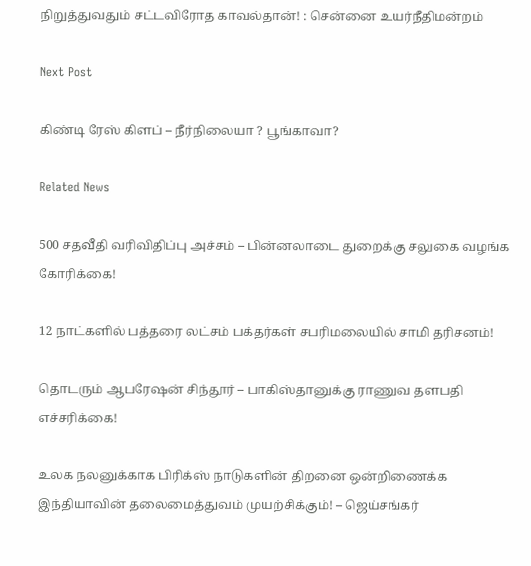நிறுத்துவதும் சட்டவிரோத காவல்தான்! : சென்னை உயர்நீதிமன்றம்

Next Post

கிண்டி ரேஸ் கிளப் – நீர்நிலையா ? பூங்காவா?

Related News

500 சதவீதி வரிவிதிப்பு அச்சம் – பின்னலாடை துறைக்கு சலுகை வழங்க கோரிக்கை!

12 நாட்களில் பத்தரை லட்சம் பக்தர்கள் சபரிமலையில் சாமி தரிசனம்!

தொடரும் ஆபரேஷன் சிந்தூர் – பாகிஸ்தானுக்கு ராணுவ தளபதி எச்சரிக்கை!

உலக நலனுக்காக பிரிக்ஸ் நாடுகளின் திறனை ஒன்றிணைக்க இந்தியாவின் தலைமைத்துவம் முயற்சிக்கும்! – ஜெய்சங்கர்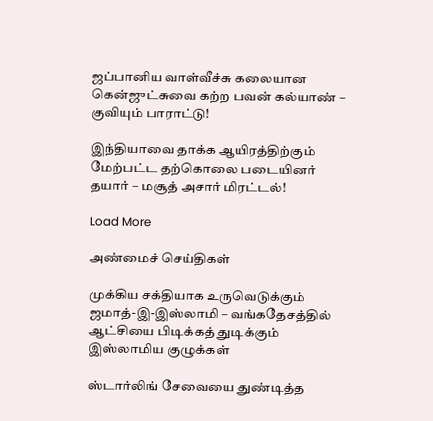ஜப்பானிய வாள்வீச்சு கலையான கென்ஜுட்சுவை கற்ற பவன் கல்யாண் – குவியும் பாராட்டு!

இந்தியாவை தாக்க ஆயிரத்திற்கும் மேற்பட்ட தற்கொலை படையினர் தயார் – மசூத் அசார் மிரட்டல்!

Load More

அண்மைச் செய்திகள்

முக்கிய சக்தியாக உருவெடுக்கும் ஜமாத்-இ-இஸ்லாமி – வங்கதேசத்தில் ஆட்சியை பிடிக்கத் துடிக்கும் இஸ்லாமிய குழுக்கள்

ஸ்டார்லிங் சேவையை துண்டித்த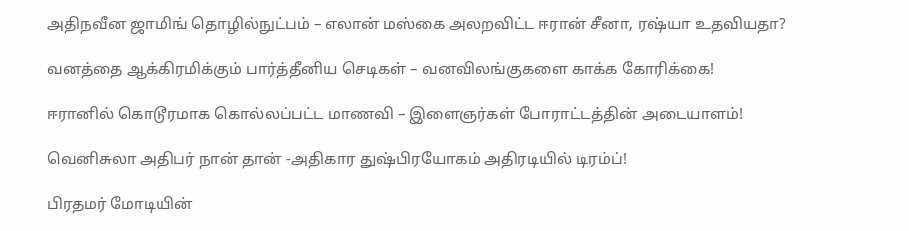அதிநவீன ஜாமிங் தொழில்நுட்பம் – எலான் மஸ்கை அலறவிட்ட ஈரான் சீனா, ரஷ்யா உதவியதா?

வனத்தை ஆக்கிரமிக்கும் பார்த்தீனிய செடிகள் – வனவிலங்குகளை காக்க கோரிக்கை!

ஈரானில் கொடூரமாக கொல்லப்பட்ட மாணவி – இளைஞர்கள் போராட்டத்தின் அடையாளம்!

வெனிசுலா அதிபர் நான் தான் -அதிகார துஷ்பிரயோகம் அதிரடியில் டிரம்ப்!

பிரதமர் மோடியின்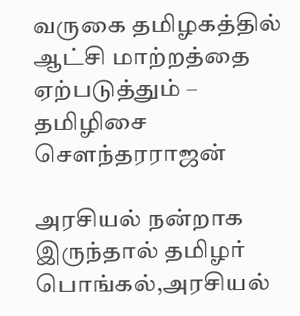வருகை தமிழகத்தில் ஆட்சி மாற்றத்தை ஏற்படுத்தும் – தமிழிசை சௌந்தரராஜன்

அரசியல் நன்றாக இருந்தால் தமிழர் பொங்கல்,அரசியல்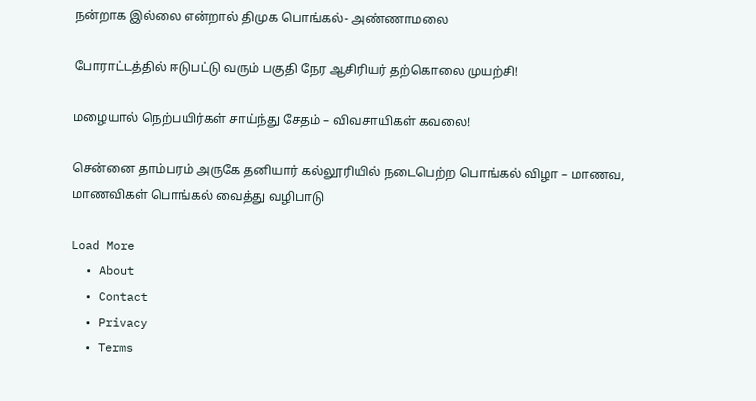நன்றாக இல்லை என்றால் திமுக பொங்கல்- அண்ணாமலை

போராட்டத்தில் ஈடுபட்டு வரும் பகுதி நேர ஆசிரியர் தற்கொலை முயற்சி!

மழையால் நெற்பயிர்கள் சாய்ந்து சேதம் – விவசாயிகள் கவலை!

சென்னை தாம்பரம் அருகே தனியார் கல்லூரியில் நடைபெற்ற பொங்கல் விழா – மாணவ, மாணவிகள் பொங்கல் வைத்து வழிபாடு

Load More
  • About
  • Contact
  • Privacy
  • Terms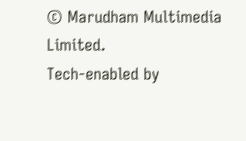© Marudham Multimedia Limited.
Tech-enabled by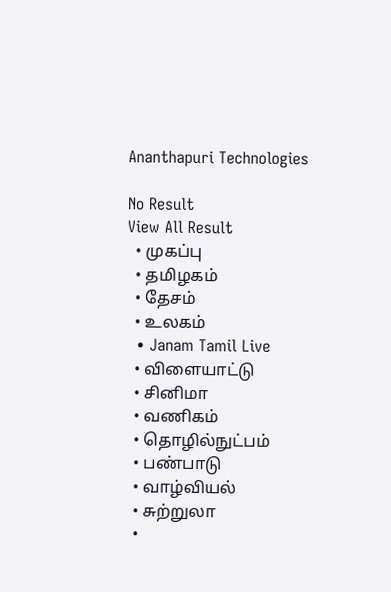Ananthapuri Technologies

No Result
View All Result
  • முகப்பு
  • தமிழகம்
  • தேசம்
  • உலகம்
  • Janam Tamil Live
  • விளையாட்டு
  • சினிமா
  • வணிகம்
  • தொழில்நுட்பம்
  • பண்பாடு
  • வாழ்வியல்
  • சுற்றுலா
  •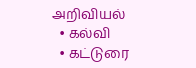அறிவியல்
  • கல்வி
  • கட்டுரை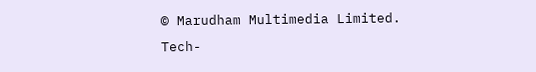© Marudham Multimedia Limited.
Tech-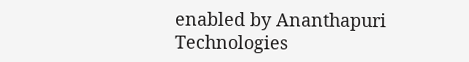enabled by Ananthapuri Technologies